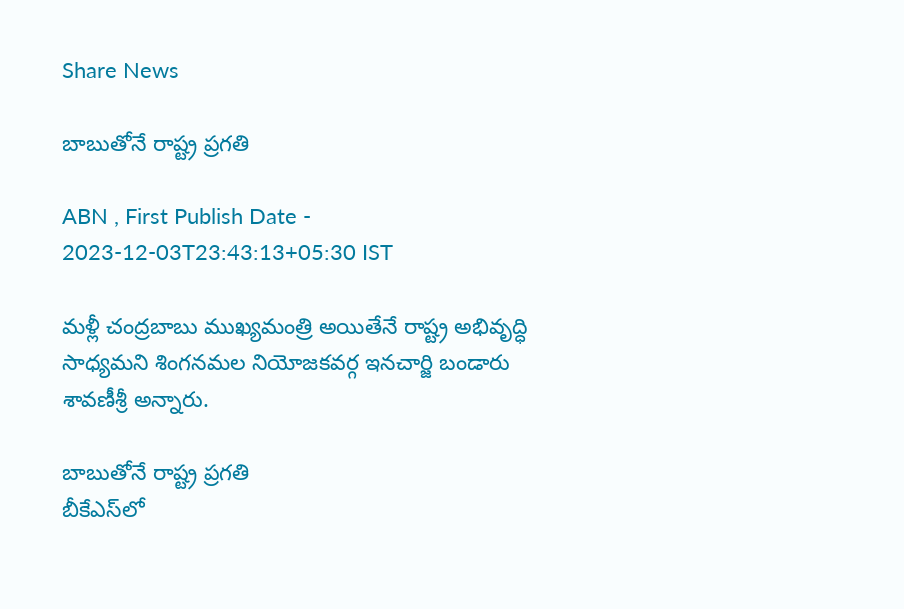Share News

బాబుతోనే రాష్ట్ర ప్రగతి

ABN , First Publish Date - 2023-12-03T23:43:13+05:30 IST

మళ్లీ చంద్రబాబు ముఖ్యమంత్రి అయితేనే రాష్ట్ర అభివృద్ధి సాధ్యమని శింగనమల నియోజకవర్గ ఇనచార్జి బండారు శావణీశ్రీ అన్నారు.

బాబుతోనే రాష్ట్ర ప్రగతి
బీకేఎస్‌లో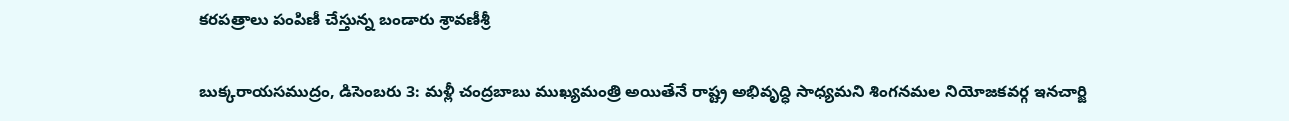కరపత్రాలు పంపిణీ చేస్తున్న బండారు శ్రావణీశ్రీ

బుక్కరాయసముద్రం, డిసెంబరు 3: మళ్లీ చంద్రబాబు ముఖ్యమంత్రి అయితేనే రాష్ట్ర అభివృద్ధి సాధ్యమని శింగనమల నియోజకవర్గ ఇనచార్జి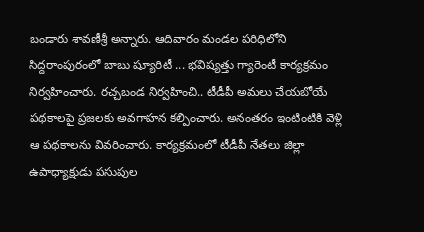బండారు శావణీశ్రీ అన్నారు. ఆదివారం మండల పరిధిలోని సిద్దరాంపురంలో బాబు ష్యూరిటీ ... భవిష్యత్తు గ్యారెంటీ కార్యక్రమం నిర్వహించారు. రచ్చబండ నిర్వహించి.. టీడీపీ అమలు చేయబోయే పథకాలపై ప్రజలకు అవగాహన కల్పించారు. అనంతరం ఇంటింటికి వెళ్లి ఆ పథకాలను వివరించారు. కార్యక్రమంలో టీడీపీ నేతలు జిల్లా ఉపాధ్యాక్షుడు పసుపుల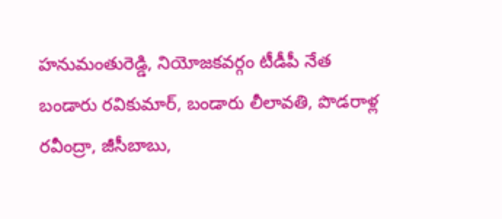హనుమంతురెడ్డి, నియోజకవర్గం టీడీపీ నేత బండారు రవికుమార్‌, బండారు లీలావతి, పొడరాళ్ల రవీంద్రా, జీసీబాబు,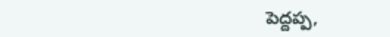పెద్దప్ప,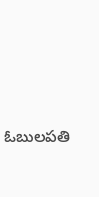ఓబులపతి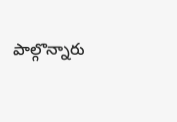పాల్గొన్నారు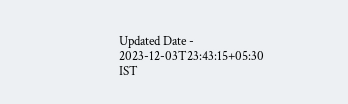Updated Date - 2023-12-03T23:43:15+05:30 IST